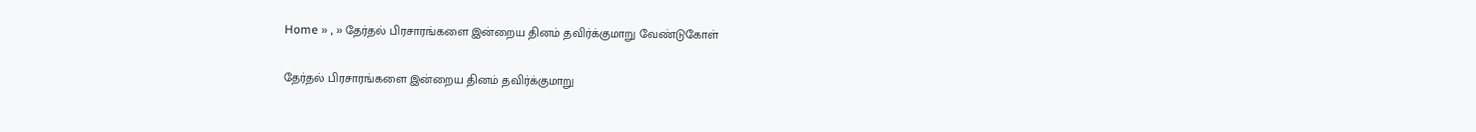Home » , » தேர்தல் பிரசாரங்களை இன்றைய தினம் தவிர்க்குமாறு வேண்டுகோள்

தேர்தல் பிரசாரங்களை இன்றைய தினம் தவிர்க்குமாறு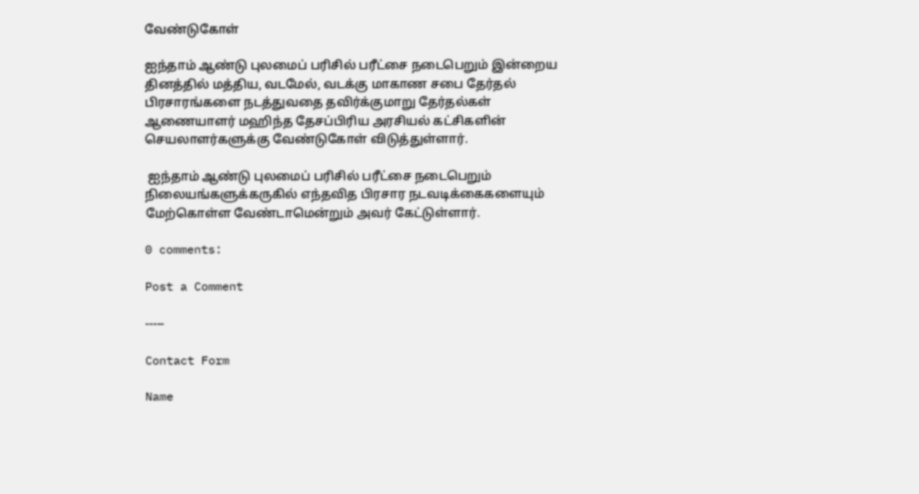வேண்டுகோள்

ஐந்தாம் ஆண்டு புலமைப் பரிசில் பரீட்சை நடைபெறும் இன்றைய தினத்தில் மத்திய, வடமேல், வடக்கு மாகாண சபை தேர்தல் பிரசாரங்களை நடத்துவதை தவிர்க்குமாறு தேர்தல்கள் ஆணையாளர் மஹிந்த தேசப்பிரிய அரசியல் கட்சிகளின் செயலாளர்களுக்கு வேண்டுகோள் விடுத்துள்ளார்.

 ஐந்தாம் ஆண்டு புலமைப் பரிசில் பரீட்சை நடைபெறும் நிலையங்களுக்கருகில் எந்தவித பிரசார நடவடிக்கைகளையும் மேற்கொள்ள வேண்டாமென்றும் அவர் கேட்டுள்ளார்.

0 comments:

Post a Comment

-----

Contact Form

Name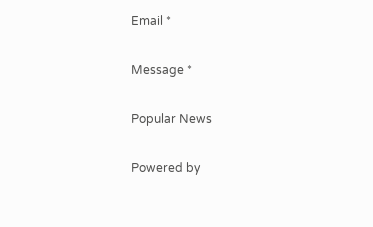Email *

Message *

Popular News

Powered by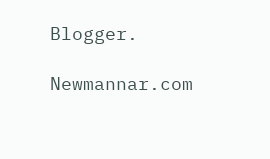Blogger.

Newmannar.com